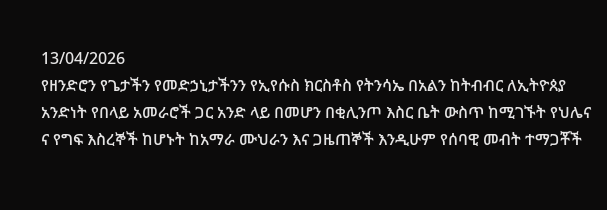13/04/2026
የዘንድሮን የጌታችን የመድኃኒታችንን የኢየሱስ ክርስቶስ የትንሳኤ በአልን ከትብብር ለኢትዮጰያ አንድነት የበላይ አመራሮች ጋር አንድ ላይ በመሆን በቂሊንጦ እስር ቤት ውስጥ ከሚገኙት የህሌና ና የግፍ እስረኞች ከሆኑት ከአማራ ሙህራን እና ጋዜጠኞች እንዲሁም የሰባዊ መብት ተማጋቾች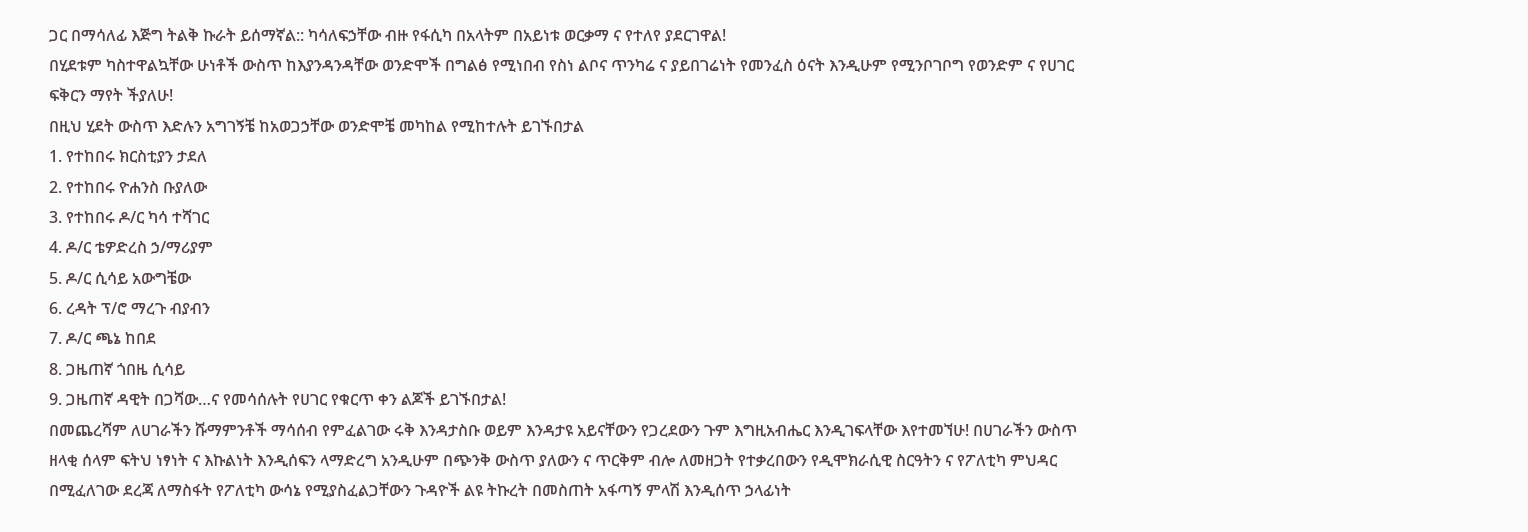ጋር በማሳለፊ እጅግ ትልቅ ኩራት ይሰማኛል:: ካሳለፍኃቸው ብዙ የፋሲካ በአላትም በአይነቱ ወርቃማ ና የተለየ ያደርገዋል!
በሂደቱም ካስተዋልኳቸው ሁነቶች ውስጥ ከእያንዳንዳቸው ወንድሞች በግልፅ የሚነበብ የስነ ልቦና ጥንካሬ ና ያይበገሬነት የመንፈስ ዕናት እንዲሁም የሚንቦገቦግ የወንድም ና የሀገር ፍቅርን ማየት ችያለሁ!
በዚህ ሂደት ውስጥ እድሉን አግገኝቼ ከአወጋኃቸው ወንድሞቼ መካከል የሚከተሉት ይገኙበታል
1. የተከበሩ ክርስቲያን ታደለ
2. የተከበሩ ዮሐንስ ቡያለው
3. የተከበሩ ዶ/ር ካሳ ተሻገር
4. ዶ/ር ቴዎድረስ ኃ/ማሪያም
5. ዶ/ር ሲሳይ አውግቼው
6. ረዳት ፕ/ሮ ማረጉ ብያብን
7. ዶ/ር ጫኔ ከበደ
8. ጋዜጠኛ ጎበዜ ሲሳይ
9. ጋዜጠኛ ዳዊት በጋሻው…ና የመሳሰሉት የሀገር የቁርጥ ቀን ልጆች ይገኙበታል!
በመጨረሻም ለሀገራችን ሹማምንቶች ማሳሰብ የምፈልገው ሩቅ እንዳታስቡ ወይም እንዳታዩ አይናቸውን የጋረደውን ጉም እግዚአብሔር እንዲገፍላቸው እየተመኘሁ! በሀገራችን ውስጥ ዘላቂ ሰላም ፍትህ ነፃነት ና እኩልነት እንዲሰፍን ላማድረግ አንዲሁም በጭንቅ ውስጥ ያለውን ና ጥርቅም ብሎ ለመዘጋት የተቃረበውን የዲሞክራሲዊ ስርዓትን ና የፖለቲካ ምህዳር በሚፈለገው ደረጃ ለማስፋት የፖለቲካ ውሳኔ የሚያስፈልጋቸውን ጉዳዮች ልዩ ትኩረት በመስጠት አፋጣኝ ምላሽ እንዲሰጥ ኃላፊነት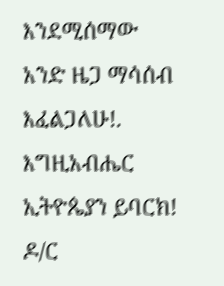እንደሚሰማው አንድ ዜጋ ማሳሰብ እፈልጋለሁ!. እግዚአብሔር ኢትዮጴያን ይባርክ!
ዶ/ር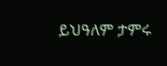ይህዓለም ታምሩ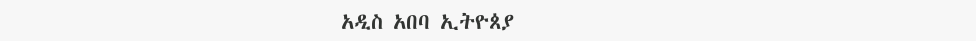አዲስ አበባ ኢትዮጰያ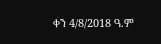ቀን 4/8/2018 ዓ.ም